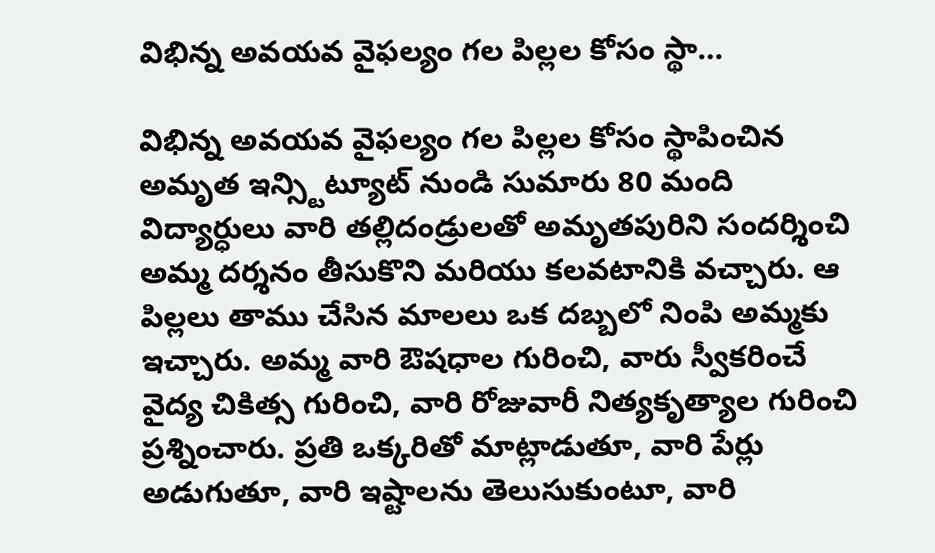విభిన్న అవయవ వైఫల్యం గల పిల్లల కోసం స్థా…

విభిన్న అవయవ వైఫల్యం గల పిల్లల కోసం స్థాపించిన అమృత ఇన్స్టిట్యూట్ నుండి సుమారు 80 మంది విద్యార్ధులు వారి తల్లిదండ్రులతో అమృతపురిని సందర్శించి అమ్మ దర్శనం తీసుకొని మరియు కలవటానికి వచ్చారు. ఆ పిల్లలు తాము చేసిన మాలలు ఒక దబ్బలో నింపి అమ్మకు ఇచ్చారు. అమ్మ వారి ఔషధాల గురించి, వారు స్వీకరించే వైద్య చికిత్స గురించి, వారి రోజువారీ నిత్యకృత్యాల గురించి ప్రశ్నించారు. ప్రతి ఒక్కరితో మాట్లాడుతూ, వారి పేర్లు అడుగుతూ, వారి ఇష్టాలను తెలుసుకుంటూ, వారి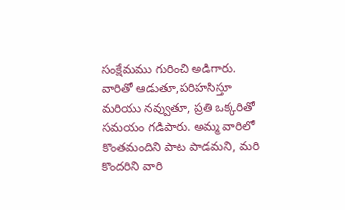సంక్షేమము గురించి అడిగారు. వారితో ఆడుతూ,పరిహసిస్తూ మరియు నవ్వుతూ, ప్రతి ఒక్కరితో సమయం గడిపారు. అమ్మ వారిలో కొంతమందిని పాట పాడమని, మరి కొందరిని వారి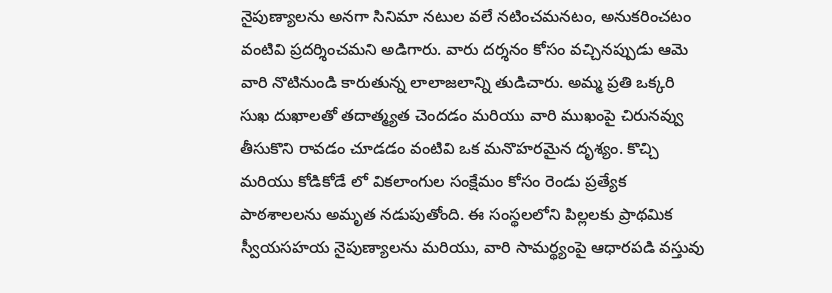నైపుణ్యాలను అనగా సినిమా నటుల వలే నటించమనటం, అనుకరించటం వంటివి ప్రదర్శించమని అడిగారు. వారు దర్శనం కోసం వచ్చినప్పుడు ఆమె వారి నొటినుండి కారుతున్న లాలాజలాన్ని తుడిచారు. అమ్మ ప్రతి ఒక్కరి సుఖ దుఖాలతో తదాత్మ్యత చెందడం మరియు వారి ముఖంపై చిరునవ్వు తీసుకొని రావడం చూడడం వంటివి ఒక మనొహరమైన దృశ్యం. కొచ్చి మరియు కోడికోడే లో వికలాంగుల సంక్షేమం కోసం రెండు ప్రత్యేక పాఠశాలలను అమృత నడుపుతోంది. ఈ సంస్థలలోని పిల్లలకు ప్రాథమిక స్వీయసహయ నైపుణ్యాలను మరియు, వారి సామర్థ్యంపై ఆధారపడి వస్తువు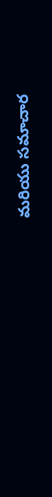మరియు సమాచార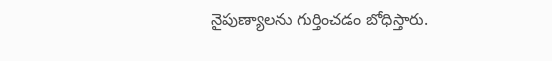నైపుణ్యాలను గుర్తించడం బోధిస్తారు.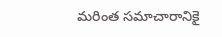మరింత సమాచారానికై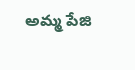అమ్మ పేజి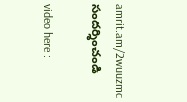amrit.am/2wuuzmc సందర్శించండి

video here :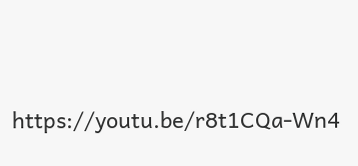https://youtu.be/r8t1CQa-Wn4